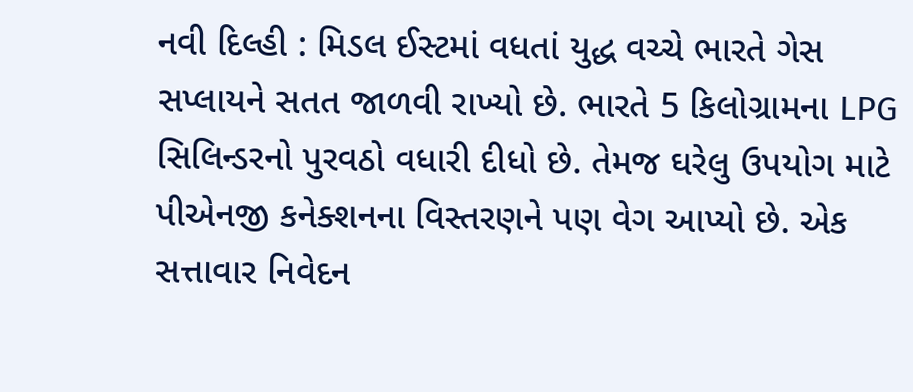નવી દિલ્હી : મિડલ ઈસ્ટમાં વધતાં યુદ્ધ વચ્ચે ભારતે ગેસ સપ્લાયને સતત જાળવી રાખ્યો છે. ભારતે 5 કિલોગ્રામના LPG સિલિન્ડરનો પુરવઠો વધારી દીધો છે. તેમજ ઘરેલુ ઉપયોગ માટે પીએનજી કનેક્શનના વિસ્તરણને પણ વેગ આપ્યો છે. એક સત્તાવાર નિવેદન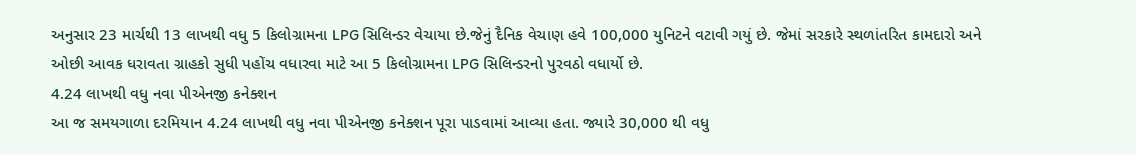અનુસાર 23 માર્ચથી 13 લાખથી વધુ 5 કિલોગ્રામના LPG સિલિન્ડર વેચાયા છે.જેનું દૈનિક વેચાણ હવે 100,000 યુનિટને વટાવી ગયું છે. જેમાં સરકારે સ્થળાંતરિત કામદારો અને ઓછી આવક ધરાવતા ગ્રાહકો સુધી પહોંચ વધારવા માટે આ 5 કિલોગ્રામના LPG સિલિન્ડરનો પુરવઠો વધાર્યો છે.
4.24 લાખથી વધુ નવા પીએનજી કનેક્શન
આ જ સમયગાળા દરમિયાન 4.24 લાખથી વધુ નવા પીએનજી કનેક્શન પૂરા પાડવામાં આવ્યા હતા. જ્યારે 30,000 થી વધુ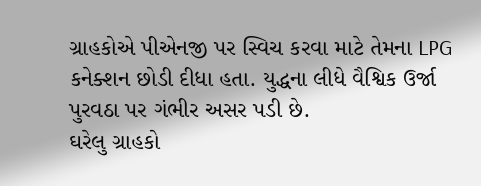ગ્રાહકોએ પીએનજી પર સ્વિચ કરવા માટે તેમના LPG કનેક્શન છોડી દીધા હતા. યુદ્ધના લીધે વૈશ્વિક ઉર્જા પુરવઠા પર ગંભીર અસર પડી છે.
ઘરેલુ ગ્રાહકો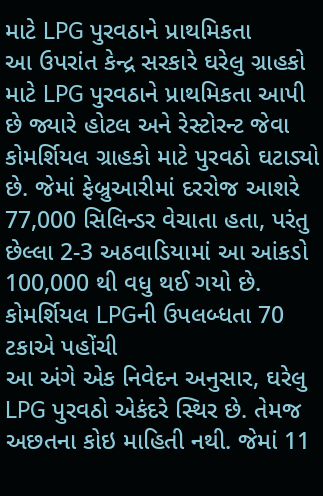માટે LPG પુરવઠાને પ્રાથમિકતા
આ ઉપરાંત કેન્દ્ર સરકારે ઘરેલુ ગ્રાહકો માટે LPG પુરવઠાને પ્રાથમિકતા આપી છે જ્યારે હોટલ અને રેસ્ટોરન્ટ જેવા કોમર્શિયલ ગ્રાહકો માટે પુરવઠો ઘટાડ્યો છે. જેમાં ફેબ્રુઆરીમાં દરરોજ આશરે 77,000 સિલિન્ડર વેચાતા હતા, પરંતુ છેલ્લા 2-3 અઠવાડિયામાં આ આંકડો 100,000 થી વધુ થઈ ગયો છે.
કોમર્શિયલ LPGની ઉપલબ્ધતા 70 ટકાએ પહોંચી
આ અંગે એક નિવેદન અનુસાર, ઘરેલુ LPG પુરવઠો એકંદરે સ્થિર છે. તેમજ અછતના કોઇ માહિતી નથી. જેમાં 11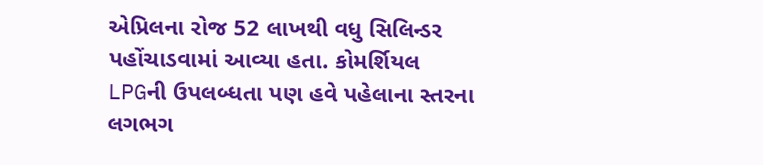એપ્રિલના રોજ 52 લાખથી વધુ સિલિન્ડર પહોંચાડવામાં આવ્યા હતા. કોમર્શિયલ LPGની ઉપલબ્ધતા પણ હવે પહેલાના સ્તરના લગભગ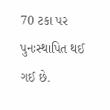70 ટકા પર પુનઃસ્થાપિત થઈ ગઈ છે.